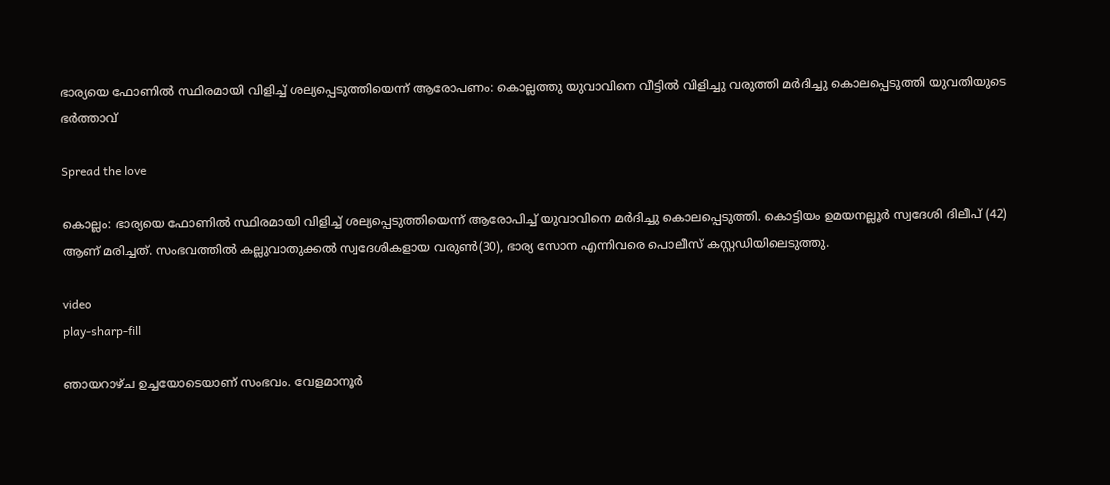ഭാര്യയെ ഫോണില്‍ സ്ഥിരമായി വിളിച്ച്‌ ശല്യപ്പെടുത്തിയെന്ന് ആരോപണം: കൊല്ലത്തു യുവാവിനെ വീട്ടിൽ വിളിച്ചു വരുത്തി മർദിച്ചു കൊലപ്പെടുത്തി യുവതിയുടെ ഭർത്താവ്

Spread the love

കൊല്ലം: ഭാര്യയെ ഫോണില്‍ സ്ഥിരമായി വിളിച്ച്‌ ശല്യപ്പെടുത്തിയെന്ന് ആരോപിച്ച്‌ യുവാവിനെ മർദിച്ചു കൊലപ്പെടുത്തി. കൊട്ടിയം ഉമയനല്ലൂർ സ്വദേശി ദിലീപ് (42) ആണ് മരിച്ചത്. സംഭവത്തില്‍ കല്ലുവാതുക്കല്‍ സ്വദേശികളായ വരുണ്‍(30), ഭാര്യ സോന എന്നിവരെ പൊലീസ് കസ്റ്റഡിയിലെടുത്തു.

video
play-sharp-fill

ഞായറാഴ്ച ഉച്ചയോടെയാണ് സംഭവം. വേളമാനൂർ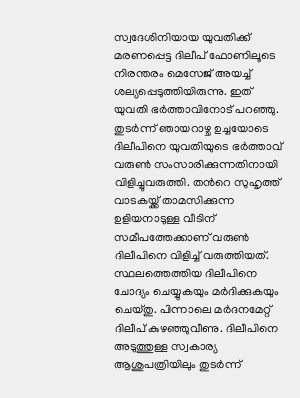സ്വദേശിനിയായ യുവതിക്ക് മരണപ്പെട്ട ദിലീപ് ഫോണിലൂടെ നിരന്തരം മെസേജ് അയച്ച്‌ ശല്യപ്പെടുത്തിയിരുന്നു. ഇത് യുവതി ഭർത്താവിനോട് പറഞ്ഞു. തുടർന്ന് ഞായറാഴ്ച ഉച്ചയോടെ ദിലീപിനെ യുവതിയുടെ ഭർത്താവ് വരുണ്‍ സംസാരിക്കുന്നതിനായി വിളിച്ചുവരുത്തി. തന്‍റെ സുഹൃത്ത് വാടകയ്ക്ക് താമസിക്കുന്ന ഉളിയനാടുള്ള വീടിന് സമീപത്തേക്കാണ് വരുണ്‍ ദിലീപിനെ വിളിച്ച്‌ വരുത്തിയത്. സ്ഥലത്തെത്തിയ ദിലീപിനെ ചോദ്യം ചെയ്യുകയും മർദിക്കുകയും ചെയ്തു. പിന്നാലെ മർദനമേറ്റ് ദിലീപ് കുഴഞ്ഞുവീണു. ദിലീപിനെ അടുത്തുള്ള സ്വകാര്യ ആശുപത്രിയിലും തുടർന്ന്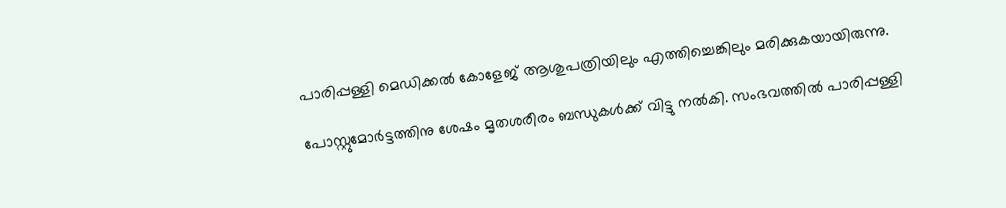പാരിപ്പള്ളി മെഡിക്കല്‍ കോളേജ് ആശുപത്രിയിലും എത്തിച്ചെങ്കിലും മരിക്കുകയായിരുന്നു.

പോസ്റ്റുമോര്‍ട്ടത്തിനു ശേഷം മൃതശരീരം ബന്ധുകള്‍ക്ക് വിട്ടു നല്‍കി. സംഭവത്തില്‍ പാരിപ്പള്ളി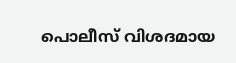പൊലീസ് വിശദമായ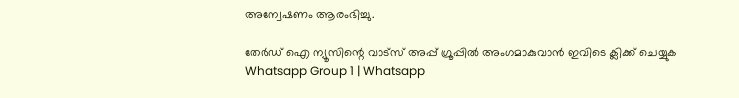അന്വേഷണം ആരംഭിച്ചു.

തേർഡ് ഐ ന്യൂസിന്റെ വാട്സ് അപ്പ് ഗ്രൂപ്പിൽ അംഗമാകുവാൻ ഇവിടെ ക്ലിക്ക് ചെയ്യുക
Whatsapp Group 1 | Whatsapp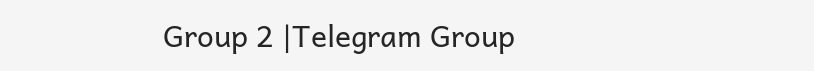Group 2 |Telegram Group